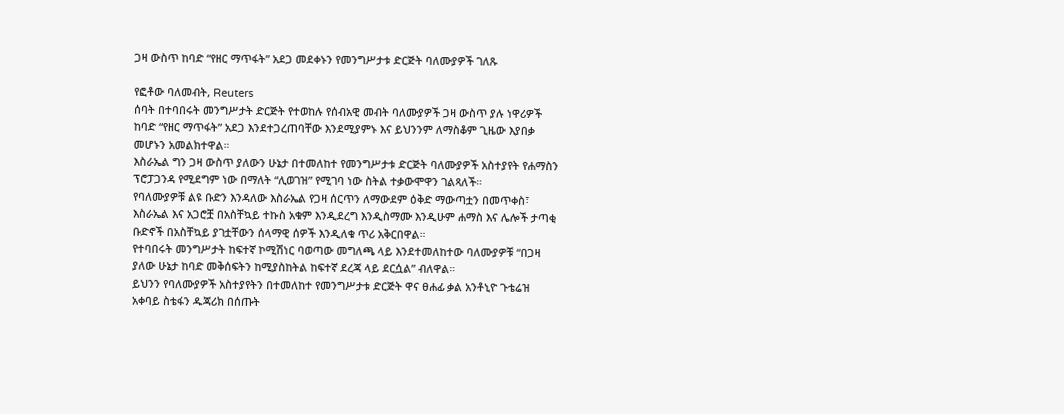ጋዛ ውስጥ ከባድ “የዘር ማጥፋት” አደጋ መደቀኑን የመንግሥታቱ ድርጅት ባለሙያዎች ገለጹ

የፎቶው ባለመብት, Reuters
ሰባት በተባበሩት መንግሥታት ድርጅት የተወከሉ የሰብአዊ መብት ባለሙያዎች ጋዛ ውስጥ ያሉ ነዋሪዎች ከባድ “የዘር ማጥፋት” አደጋ እንደተጋረጠባቸው እንደሚያምኑ እና ይህንንም ለማስቆም ጊዜው እያበቃ መሆኑን አመልክተዋል።
እስራኤል ግን ጋዛ ውስጥ ያለውን ሁኔታ በተመለከተ የመንግሥታቱ ድርጅት ባለሙያዎች አስተያየት የሐማስን ፕሮፓጋንዳ የሚደግም ነው በማለት “ሊወገዝ” የሚገባ ነው ስትል ተቃውሞዋን ገልጻለች።
የባለሙያዎቹ ልዩ ቡድን እንዳለው እስራኤል የጋዛ ሰርጥን ለማውደም ዕቅድ ማውጣቷን በመጥቀስ፣ እስራኤል እና አጋሮቿ በአስቸኳይ ተኩስ አቁም እንዲደረግ እንዲስማሙ እንዲሁም ሐማስ እና ሌሎች ታጣቂ ቡድኖች በአስቸኳይ ያገቷቸውን ሰላማዊ ሰዎች እንዲለቁ ጥሪ አቅርበዋል።
የተባበሩት መንግሥታት ከፍተኛ ኮሚሽነር ባወጣው መግለጫ ላይ እንደተመለከተው ባለሙያዎቹ “በጋዛ ያለው ሁኔታ ከባድ መቅሰፍትን ከሚያስከትል ከፍተኛ ደረጃ ላይ ደርሷል” ብለዋል።
ይህንን የባለሙያዎች አስተያየትን በተመለከተ የመንግሥታቱ ድርጅት ዋና ፀሐፊ ቃል አንቶኒዮ ጉቴሬዝ አቀባይ ስቴፋን ዱጃሪክ በሰጡት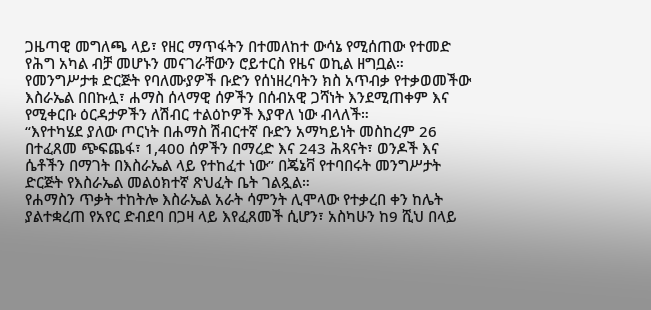ጋዜጣዊ መግለጫ ላይ፣ የዘር ማጥፋትን በተመለከተ ውሳኔ የሚሰጠው የተመድ የሕግ አካል ብቻ መሆኑን መናገራቸውን ሮይተርስ የዜና ወኪል ዘግቧል።
የመንግሥታቱ ድርጅት የባለሙያዎች ቡድን የሰነዘረባትን ክስ አጥብቃ የተቃወመችው እስራኤል በበኩሏ፣ ሐማስ ሰላማዊ ሰዎችን በሰብአዊ ጋሻነት እንደሚጠቀም እና የሚቀርቡ ዕርዳታዎችን ለሽብር ተልዕኮዎች እያዋለ ነው ብላለች።
“እየተካሄደ ያለው ጦርነት በሐማስ ሽብርተኛ ቡድን አማካይነት መስከረም 26 በተፈጸመ ጭፍጨፋ፣ 1,400 ሰዎችን በማረድ እና 243 ሕጻናት፣ ወንዶች እና ሴቶችን በማገት በእስራኤል ላይ የተከፈተ ነው” በጄኔቫ የተባበሩት መንግሥታት ድርጅት የእስራኤል መልዕክተኛ ጽህፈት ቤት ገልጿል።
የሐማስን ጥቃት ተከትሎ እስራኤል አራት ሳምንት ሊሞላው የተቃረበ ቀን ከሌት ያልተቋረጠ የአየር ድብደባ በጋዛ ላይ እየፈጸመች ሲሆን፣ አስካሁን ከ9 ሺህ በላይ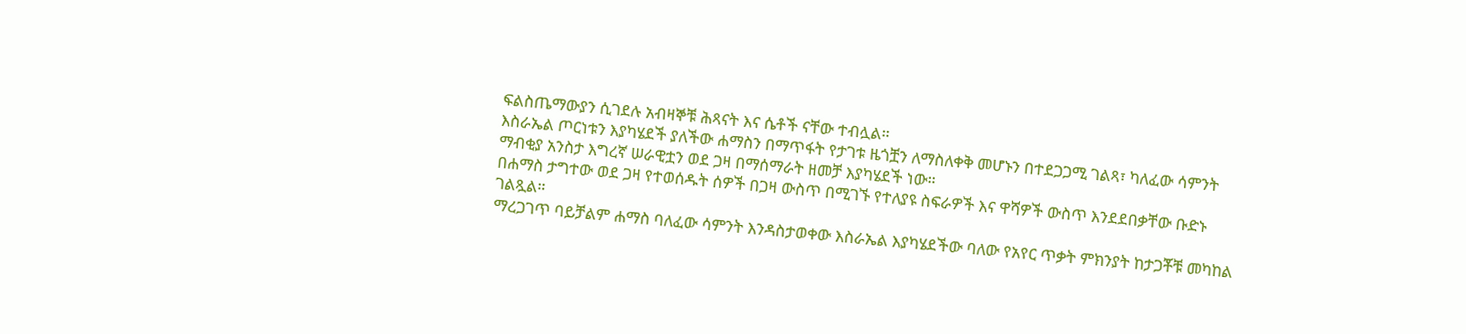ፍልስጤማውያን ሲገደሉ አብዛኞቹ ሕጻናት እና ሴቶች ናቸው ተብሏል።
እስራኤል ጦርነቱን እያካሄደች ያለችው ሐማስን በማጥፋት የታገቱ ዜጎቿን ለማስለቀቅ መሆኑን በተደጋጋሚ ገልጻ፣ ካለፈው ሳምንት ማብቂያ አንስታ እግረኛ ሠራዊቷን ወደ ጋዛ በማሰማራት ዘመቻ እያካሄደች ነው።
በሐማስ ታግተው ወደ ጋዛ የተወሰዱት ሰዎች በጋዛ ውስጥ በሚገኙ የተለያዩ ስፍራዎች እና ዋሻዎች ውስጥ እንደደበቃቸው ቡድኑ ገልጿል።
ማረጋገጥ ባይቻልም ሐማስ ባለፈው ሳምንት እንዳስታወቀው እስራኤል እያካሄደችው ባለው የአየር ጥቃት ምክንያት ከታጋቾቹ መካከል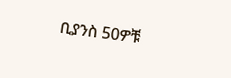ቢያንስ 50ዎቹ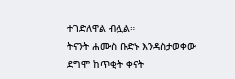ተገድለዋል ብሏል።
ትናንት ሐሙስ ቡድኑ እንዳስታወቀው ደግሞ ከጥቂት ቀናት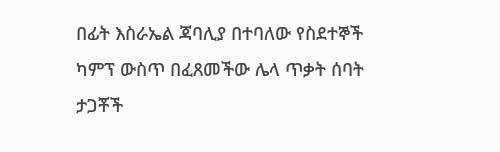በፊት እስራኤል ጃባሊያ በተባለው የስደተኞች ካምፕ ውስጥ በፈጸመችው ሌላ ጥቃት ሰባት ታጋቾች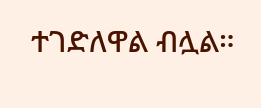ተገድለዋል ብሏል።